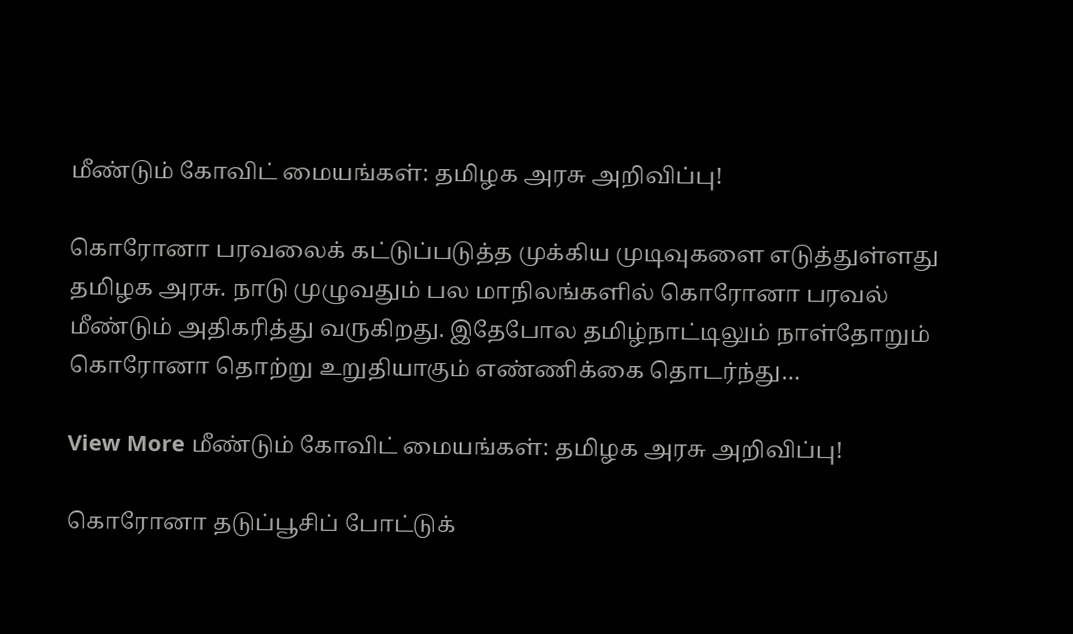மீண்டும் கோவிட் மையங்கள்: தமிழக அரசு அறிவிப்பு!

கொரோனா பரவலைக் கட்டுப்படுத்த முக்கிய முடிவுகளை எடுத்துள்ளது தமிழக அரசு. நாடு முழுவதும் பல மாநிலங்களில் கொரோனா பரவல் மீண்டும் அதிகரித்து வருகிறது. இதேபோல தமிழ்நாட்டிலும் நாள்தோறும் கொரோனா தொற்று உறுதியாகும் எண்ணிக்கை தொடர்ந்து…

View More மீண்டும் கோவிட் மையங்கள்: தமிழக அரசு அறிவிப்பு!

கொரோனா தடுப்பூசிப் போட்டுக்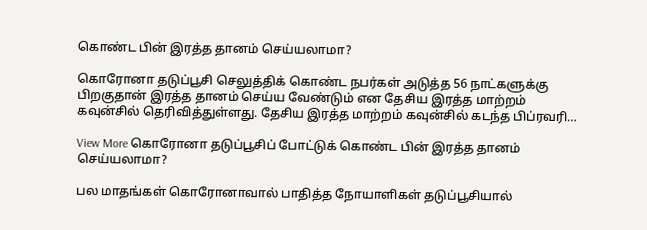கொண்ட பின் இரத்த தானம் செய்யலாமா?

கொரோனா தடுப்பூசி செலுத்திக் கொண்ட நபர்கள் அடுத்த 56 நாட்களுக்கு பிறகுதான் இரத்த தானம் செய்ய வேண்டும் என தேசிய இரத்த மாற்றம் கவுன்சில் தெரிவித்துள்ளது. தேசிய இரத்த மாற்றம் கவுன்சில் கடந்த பிப்ரவரி…

View More கொரோனா தடுப்பூசிப் போட்டுக் கொண்ட பின் இரத்த தானம் செய்யலாமா?

பல மாதங்கள் கொரோனாவால் பாதித்த நோயாளிகள் தடுப்பூசியால்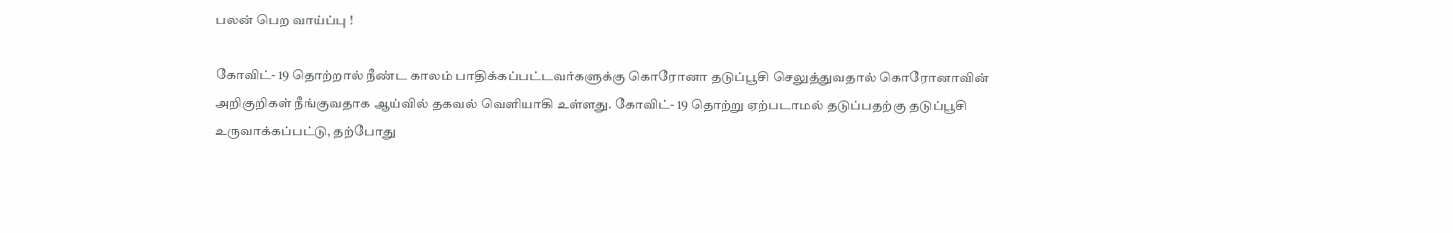பலன் பெற வாய்ப்பு !

கோவிட்- 19 தொற்றால் நீண்ட காலம் பாதிக்கப்பட்டவர்களுக்கு கொரோனா தடுப்பூசி செலுத்துவதால் கொரோனாவின் அறிகுறிகள் நீங்குவதாக ஆய்வில் தகவல் வெளியாகி உள்ளது. கோவிட்- 19 தொற்று ஏற்படாமல் தடுப்பதற்கு தடுப்பூசி உருவாக்கப்பட்டு, தற்போது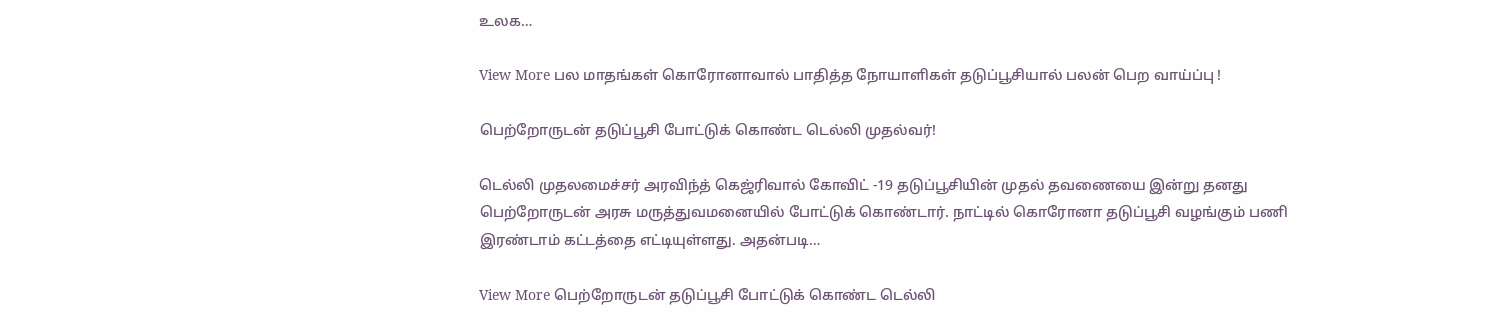உலக…

View More பல மாதங்கள் கொரோனாவால் பாதித்த நோயாளிகள் தடுப்பூசியால் பலன் பெற வாய்ப்பு !

பெற்றோருடன் தடுப்பூசி போட்டுக் கொண்ட டெல்லி முதல்வர்!

டெல்லி முதலமைச்சர் அரவிந்த் கெஜ்ரிவால் கோவிட் -19 தடுப்பூசியின் முதல் தவணையை இன்று தனது பெற்றோருடன் அரசு மருத்துவமனையில் போட்டுக் கொண்டார். நாட்டில் கொரோனா தடுப்பூசி வழங்கும் பணி இரண்டாம் கட்டத்தை எட்டியுள்ளது. அதன்படி…

View More பெற்றோருடன் தடுப்பூசி போட்டுக் கொண்ட டெல்லி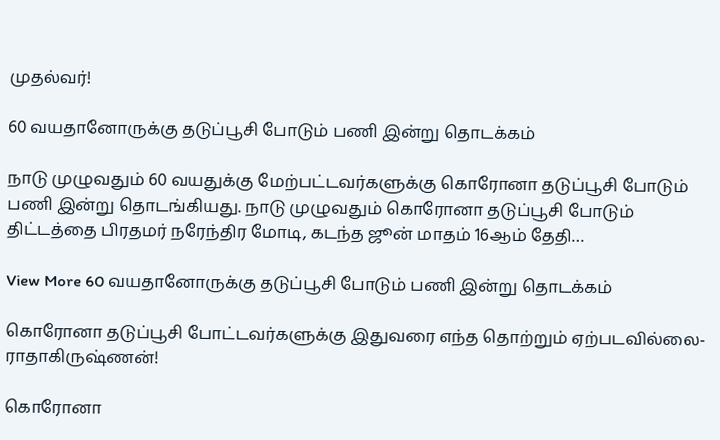முதல்வர்!

60 வயதானோருக்கு தடுப்பூசி போடும் பணி இன்று தொடக்கம்

நாடு முழுவதும் 60 வயதுக்கு மேற்பட்டவர்களுக்கு கொரோனா தடுப்பூசி போடும் பணி இன்று தொடங்கியது. நாடு முழுவதும் கொரோனா தடுப்பூசி போடும் திட்டத்தை பிரதமர் நரேந்திர மோடி, கடந்த ஜூன் மாதம் 16ஆம் தேதி…

View More 60 வயதானோருக்கு தடுப்பூசி போடும் பணி இன்று தொடக்கம்

கொரோனா தடுப்பூசி போட்டவர்களுக்கு இதுவரை எந்த தொற்றும் ஏற்படவில்லை- ராதாகிருஷ்ணன்!

கொரோனா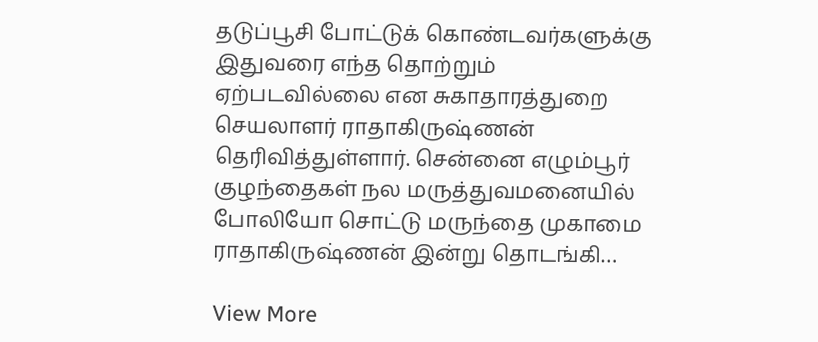தடுப்பூசி போட்டுக் கொண்டவர்களுக்கு இதுவரை எந்த தொற்றும் ஏற்படவில்லை என சுகாதாரத்துறை செயலாளர் ராதாகிருஷ்ணன் தெரிவித்துள்ளார். சென்னை எழும்பூர் குழந்தைகள் நல மருத்துவமனையில் போலியோ சொட்டு மருந்தை முகாமை ராதாகிருஷ்ணன் இன்று தொடங்கி…

View More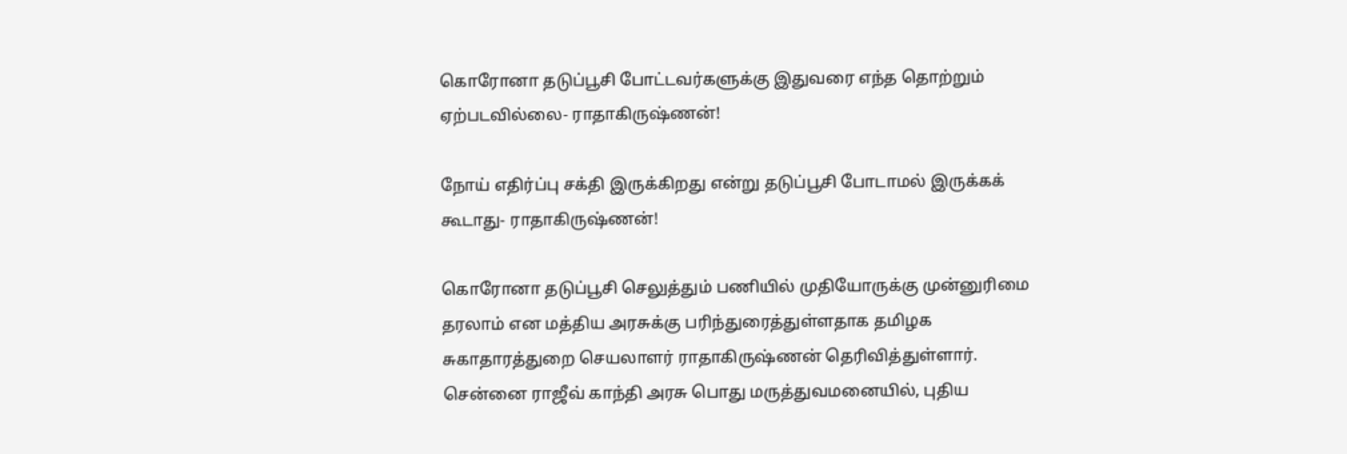கொரோனா தடுப்பூசி போட்டவர்களுக்கு இதுவரை எந்த தொற்றும் ஏற்படவில்லை- ராதாகிருஷ்ணன்!

நோய் எதிர்ப்பு சக்தி இருக்கிறது என்று தடுப்பூசி போடாமல் இருக்கக் கூடாது- ராதாகிருஷ்ணன்!

கொரோனா தடுப்பூசி செலுத்தும் பணியில் முதியோருக்கு முன்னுரிமை தரலாம் என மத்திய அரசுக்கு பரிந்துரைத்துள்ளதாக தமிழக சுகாதாரத்துறை செயலாளர் ராதாகிருஷ்ணன் தெரிவித்துள்ளார். சென்னை ராஜீவ் காந்தி அரசு பொது மருத்துவமனையில், புதிய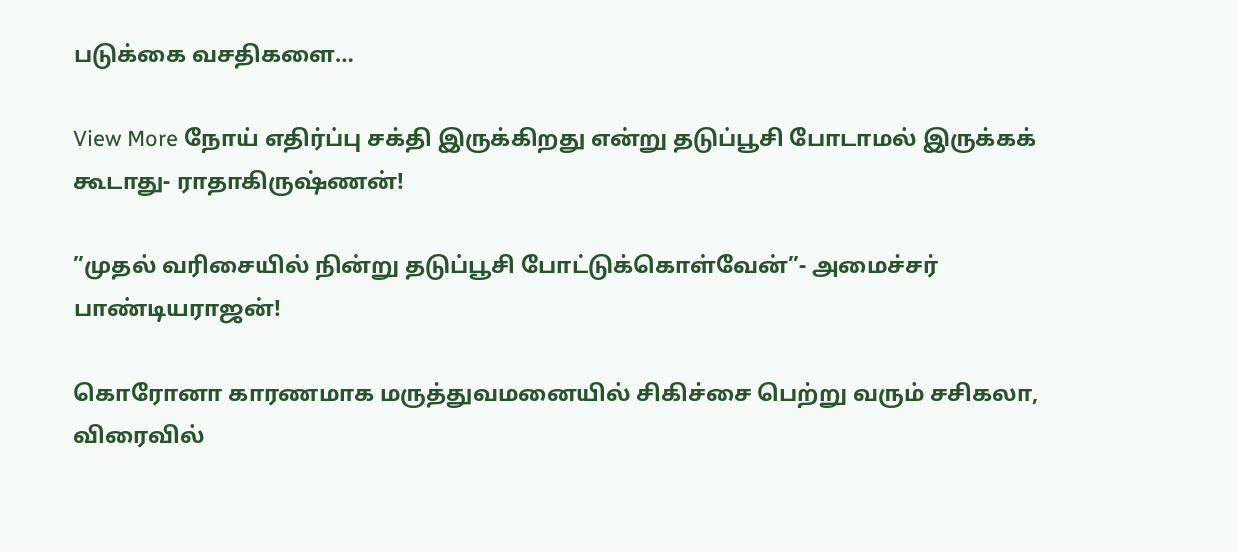படுக்கை வசதிகளை…

View More நோய் எதிர்ப்பு சக்தி இருக்கிறது என்று தடுப்பூசி போடாமல் இருக்கக் கூடாது- ராதாகிருஷ்ணன்!

”முதல் வரிசையில் நின்று தடுப்பூசி போட்டுக்கொள்வேன்”- அமைச்சர் பாண்டியராஜன்!

கொரோனா காரணமாக மருத்துவமனையில் சிகிச்சை பெற்று வரும் சசிகலா, விரைவில்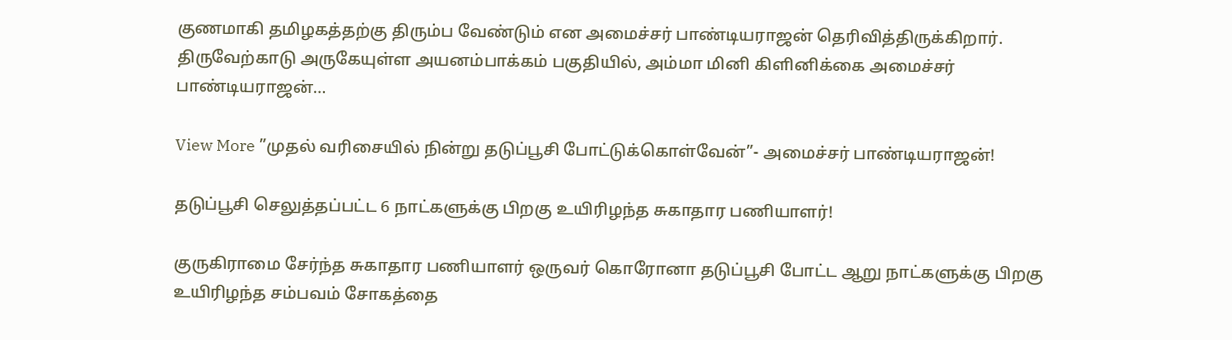குணமாகி தமிழகத்தற்கு திரும்ப வேண்டும் என அமைச்சர் பாண்டியராஜன் தெரிவித்திருக்கிறார். திருவேற்காடு அருகேயுள்ள அயனம்பாக்கம் பகுதியில், அம்மா மினி கிளினிக்கை அமைச்சர் பாண்டியராஜன்…

View More ”முதல் வரிசையில் நின்று தடுப்பூசி போட்டுக்கொள்வேன்”- அமைச்சர் பாண்டியராஜன்!

தடுப்பூசி செலுத்தப்பட்ட 6 நாட்களுக்கு பிறகு உயிரிழந்த சுகாதார பணியாளர்!

குருகிராமை சேர்ந்த சுகாதார பணியாளர் ஒருவர் கொரோனா தடுப்பூசி போட்ட ஆறு நாட்களுக்கு பிறகு உயிரிழந்த சம்பவம் சோகத்தை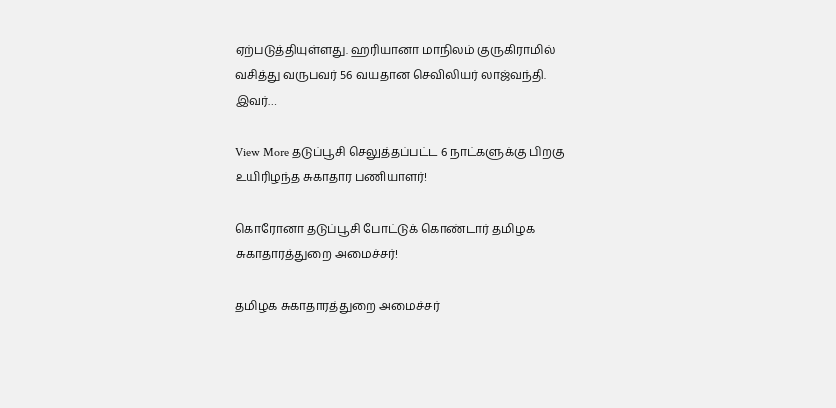ஏற்படுத்தியுள்ளது. ஹரியானா மாநிலம் குருகிராமில் வசித்து வருபவர் 56 வயதான செவிலியர் லாஜ்வந்தி. இவர்…

View More தடுப்பூசி செலுத்தப்பட்ட 6 நாட்களுக்கு பிறகு உயிரிழந்த சுகாதார பணியாளர்!

கொரோனா தடுப்பூசி போட்டுக் கொண்டார் தமிழக சுகாதாரத்துறை அமைச்சர்!

தமிழக சுகாதாரத்துறை அமைச்சர்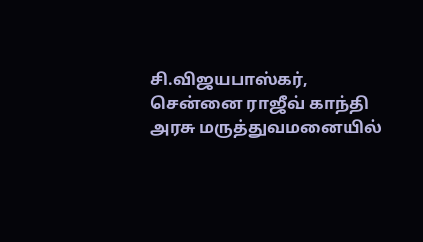சி.விஜயபாஸ்கர், சென்னை ராஜீவ் காந்தி அரசு மருத்துவமனையில்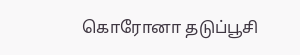கொரோனா தடுப்பூசி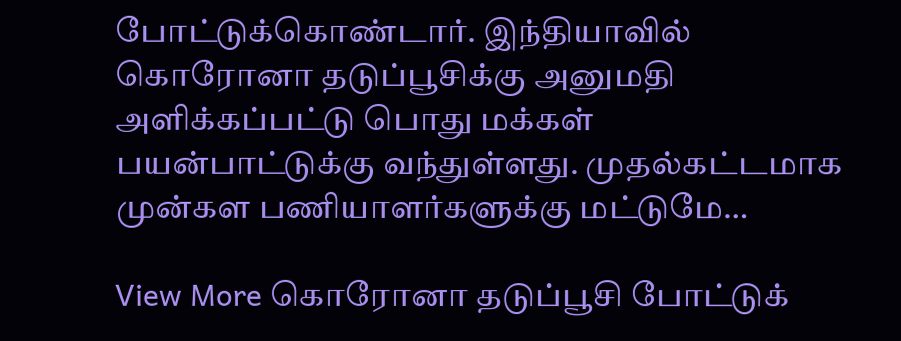போட்டுக்கொண்டார். இந்தியாவில் கொரோனா தடுப்பூசிக்கு அனுமதி அளிக்கப்பட்டு பொது மக்கள் பயன்பாட்டுக்கு வந்துள்ளது. முதல்கட்டமாக முன்கள பணியாளர்களுக்கு மட்டுமே…

View More கொரோனா தடுப்பூசி போட்டுக்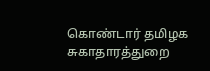கொண்டார் தமிழக சுகாதாரத்துறை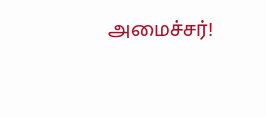அமைச்சர்!